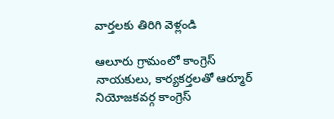వార్తలకు తిరిగి వెళ్లండి

ఆలూరు గ్రామంలో కాంగ్రెస్ నాయకులు, కార్యకర్తలతో ఆర్మూర్ నియోజకవర్గ కాంగ్రెస్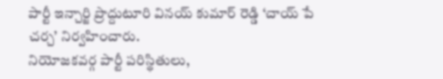పార్టీ ఇన్చార్జి ప్రొద్దుటూరి వినయ్ కుమార్ రెడ్డి ‘చాయ్ పే చర్చ’ నిర్వహించారు.
నియోజకవర్గ పార్టీ పరిస్థితులు,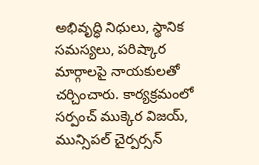అభివృద్ధి నిధులు, స్థానిక సమస్యలు, పరిష్కార మార్గాలపై నాయకులతో చర్చించారు. కార్యక్రమంలో సర్పంచ్ ముక్కెర విజయ్, మున్సిపల్ చైర్పర్సన్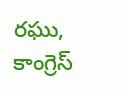రఘు, కాంగ్రెస్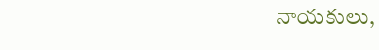నాయకులు,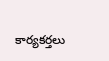కార్యకర్తలు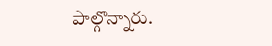పాల్గొన్నారు.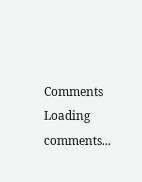Comments
Loading comments...